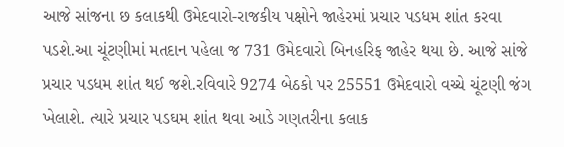આજે સાંજના છ કલાકથી ઉમેદવારો-રાજકીય પક્ષોને જાહેરમાં પ્રચાર પડધમ શાંત કરવા પડશે.આ ચૂંટણીમાં મતદાન પહેલા જ 731 ઉમેદવારો બિનહરિફ જાહેર થયા છે. આજે સાંજે પ્રચાર પડધમ શાંત થઈ જશે.રવિવારે 9274 બેઠકો પર 25551 ઉમેદવારો વચ્ચે ચૂંટણી જંગ ખેલાશે. ત્યારે પ્રચાર પડઘમ શાંત થવા આડે ગણતરીના કલાક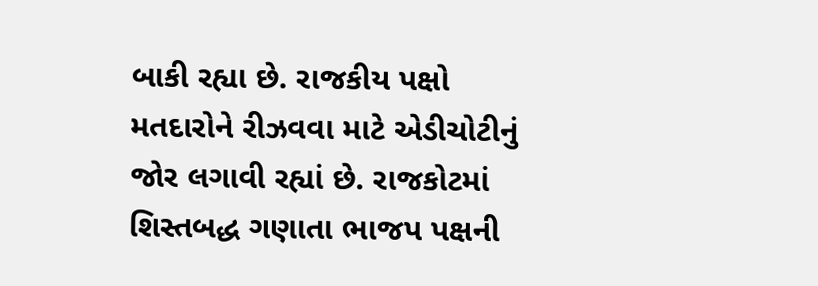બાકી રહ્યા છે. રાજકીય પક્ષો મતદારોને રીઝવવા માટે એડીચોટીનું જોર લગાવી રહ્યાં છે. રાજકોટમાં શિસ્તબદ્ધ ગણાતા ભાજપ પક્ષની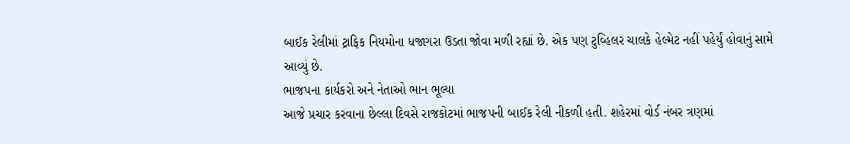બાઈક રેલીમાં ટ્રાફિક નિયમોના ધજાગરા ઉડતા જોવા મળી રહ્યાં છે. એક પણ ટુવ્હિલર ચાલકે હેલ્મેટ નહીં પહેર્યું હોવાનું સામે આવ્યું છે.
ભાજપના કાર્યકરો અને નેતાઓ ભાન ભૂલ્યા
આજે પ્રચાર કરવાના છેલ્લા દિવસે રાજકોટમાં ભાજપની બાઈક રેલી નીકળી હતી. શહેરમાં વોર્ડ નંબર ત્રણમાં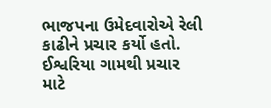ભાજપના ઉમેદવારોએ રેલી કાઢીને પ્રચાર કર્યો હતો. ઈશ્વરિયા ગામથી પ્રચાર માટે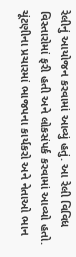રેલીનું આયોજન કરવામાં આવ્યું હતું. આ રેલી વિવિધ વિસ્તારોમાં ફરી હતી અને લોકસંપર્ક કરવામાં આવ્યો હતો. ચૂંટણીના પ્રચારમાં ભાજપના કાર્યકરો અને નેતાઓ ભાન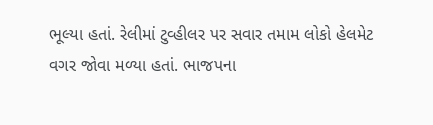ભૂલ્યા હતાં. રેલીમાં ટુવ્હીલર પર સવાર તમામ લોકો હેલમેટ વગર જોવા મળ્યા હતાં. ભાજપના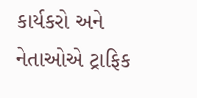કાર્યકરો અને નેતાઓએ ટ્રાફિક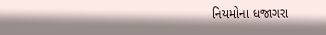નિયમોના ધજાગરા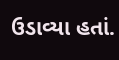ઉડાવ્યા હતાં.